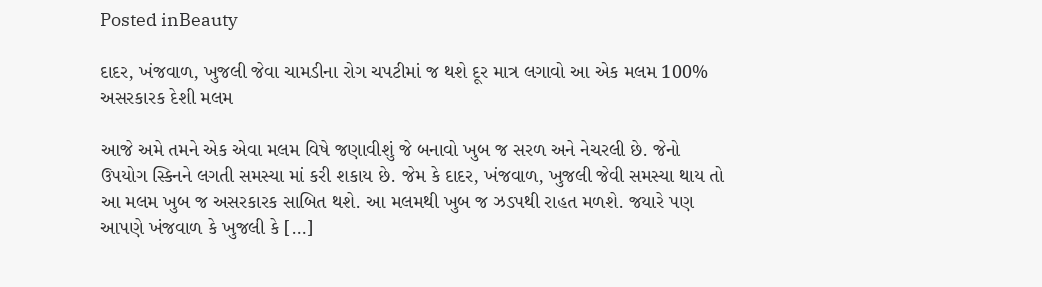Posted inBeauty

દાદર, ખંજવાળ, ખુજલી જેવા ચામડીના રોગ ચપટીમાં જ થશે દૂર માત્ર લગાવો આ એક મલમ 100% અસરકારક દેશી મલમ

આજે અમે તમને એક એવા મલમ વિષે જણાવીશું જે બનાવો ખુબ જ સરળ અને નેચરલી છે. જેનો ઉપયોગ સ્કિનને લગતી સમસ્યા માં કરી શકાય છે. જેમ કે દાદર, ખંજવાળ, ખુજલી જેવી સમસ્યા થાય તો આ મલમ ખુબ જ અસરકારક સાબિત થશે. આ મલમથી ખુબ જ ઝડપથી રાહત મળશે. જયારે પણ આપણે ખંજવાળ કે ખુજલી કે […]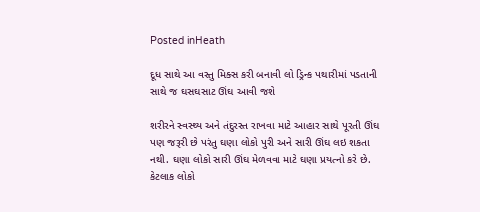Posted inHeath

દૂધ સાથે આ વસ્તુ મિક્સ કરી બનાવી લો ડ્રિન્ક પથારીમાં પડતાની સાથે જ ઘસઘસાટ ઊંઘ આવી જશે

શરીરને સ્વસ્થ્ય અને તંદુરસ્ત રાખવા માટે આહાર સાથે પૂરતી ઊંઘ પણ જરૂરી છે પરંતુ ઘણા લોકો પુરી અને સારી ઊંઘ લઇ શકતા નથી. ઘણા લોકો સારી ઊંઘ મેળવવા માટે ઘણા પ્રયત્નો કરે છે. કેટલાક લોકો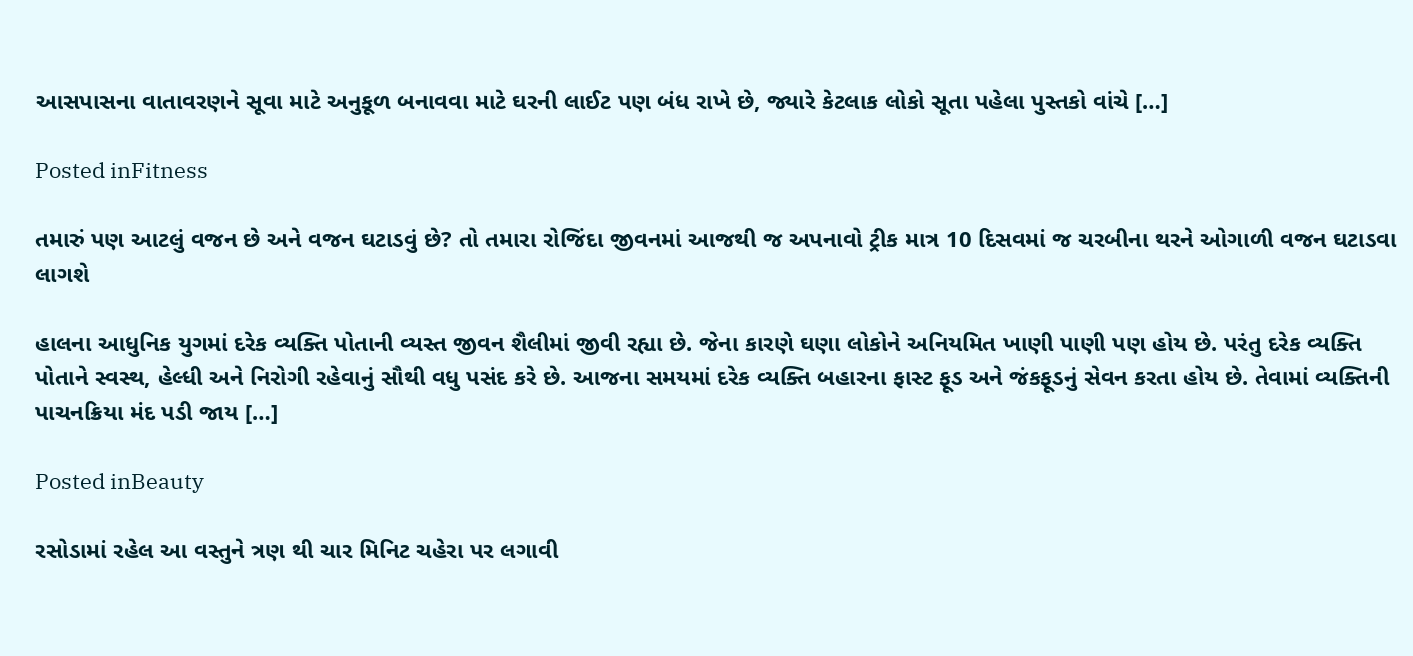આસપાસના વાતાવરણને સૂવા માટે અનુકૂળ બનાવવા માટે ઘરની લાઈટ પણ બંધ રાખે છે, જ્યારે કેટલાક લોકો સૂતા પહેલા પુસ્તકો વાંચે […]

Posted inFitness

તમારું પણ આટલું વજન છે અને વજન ઘટાડવું છે? તો તમારા રોજિંદા જીવનમાં આજથી જ અપનાવો ટ્રીક માત્ર 10 દિસવમાં જ ચરબીના થરને ઓગાળી વજન ઘટાડવા લાગશે

હાલના આધુનિક યુગમાં દરેક વ્યક્તિ પોતાની વ્યસ્ત જીવન શૈલીમાં જીવી રહ્યા છે. જેના કારણે ઘણા લોકોને અનિયમિત ખાણી પાણી પણ હોય છે. પરંતુ દરેક વ્યક્તિ પોતાને સ્વસ્થ, હેલ્ધી અને નિરોગી રહેવાનું સૌથી વધુ પસંદ કરે છે. આજના સમયમાં દરેક વ્યક્તિ બહારના ફાસ્ટ ફૂડ અને જંકફૂડનું સેવન કરતા હોય છે. તેવામાં વ્યક્તિની પાચનક્રિયા મંદ પડી જાય […]

Posted inBeauty

રસોડામાં રહેલ આ વસ્તુને ત્રણ થી ચાર મિનિટ ચહેરા પર લગાવી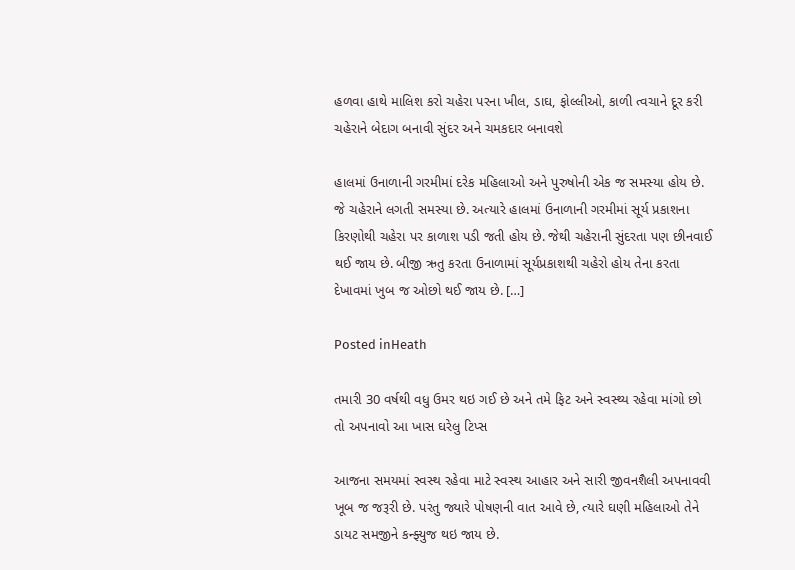હળવા હાથે માલિશ કરો ચહેરા પરના ખીલ, ડાઘ, ફોલ્લીઓ, કાળી ત્વચાને દૂર કરી ચહેરાને બેદાગ બનાવી સુંદર અને ચમકદાર બનાવશે

હાલમાં ઉનાળાની ગરમીમાં દરેક મહિલાઓ અને પુરુષોની એક જ સમસ્યા હોય છે. જે ચહેરાને લગતી સમસ્યા છે. અત્યારે હાલમાં ઉનાળાની ગરમીમાં સૂર્ય પ્રકાશના કિરણોથી ચહેરા પર કાળાશ પડી જતી હોય છે. જેથી ચહેરાની સુંદરતા પણ છીનવાઈ થઈ જાય છે. બીજી ઋતુ કરતા ઉનાળામાં સૂર્યપ્રકાશથી ચહેરો હોય તેના કરતા દેખાવમાં ખુબ જ ઓછો થઈ જાય છે. […]

Posted inHeath

તમારી 30 વર્ષથી વધુ ઉમર થઇ ગઈ છે અને તમે ફિટ અને સ્વસ્થ્ય રહેવા માંગો છો તો અપનાવો આ ખાસ ઘરેલુ ટિપ્સ

આજના સમયમાં સ્વસ્થ રહેવા માટે સ્વસ્થ આહાર અને સારી જીવનશૈલી અપનાવવી ખૂબ જ જરૂરી છે. પરંતુ જ્યારે પોષણની વાત આવે છે, ત્યારે ઘણી મહિલાઓ તેને ડાયટ સમજીને કન્ફ્યુજ થઇ જાય છે.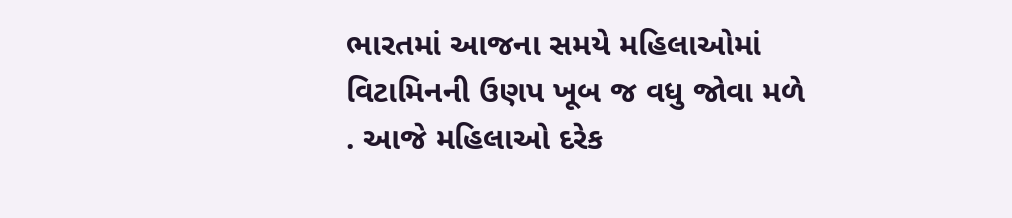ભારતમાં આજના સમયે મહિલાઓમાં વિટામિનની ઉણપ ખૂબ જ વધુ જોવા મળે . આજે મહિલાઓ દરેક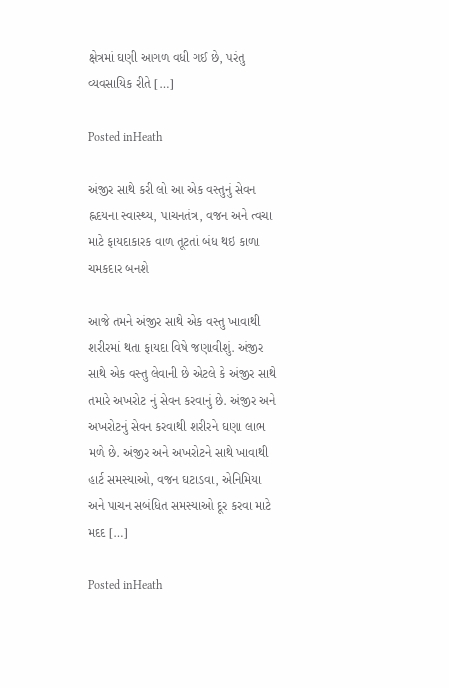ક્ષેત્રમાં ઘણી આગળ વધી ગઈ છે, પરંતુ વ્યવસાયિક રીતે […]

Posted inHeath

અંજીર સાથે કરી લો આ એક વસ્તુનું સેવન હ્નદયના સ્વાસ્થ્ય, પાચનતંત્ર, વજન અને ત્વચા માટે ફાયદાકારક વાળ તૂટતાં બંધ થઇ કાળા ચમકદાર બનશે

આજે તમને અંજીર સાથે એક વસ્તુ ખાવાથી શરીરમાં થતા ફાયદા વિષે જણાવીશું. અંજીર સાથે એક વસ્તુ લેવાની છે એટલે કે અંજીર સાથે તમારે અખરોટ નું સેવન કરવાનું છે. અંજીર અને અખરોટનું સેવન કરવાથી શરીરને ઘણા લાભ મળે છે. અંજીર અને અખરોટને સાથે ખાવાથી હાર્ટ સમસ્યાઓ, વજન ઘટાડવા, એનિમિયા અને પાચન સબંધિત સમસ્યાઓ દૂર કરવા માટે મદદ […]

Posted inHeath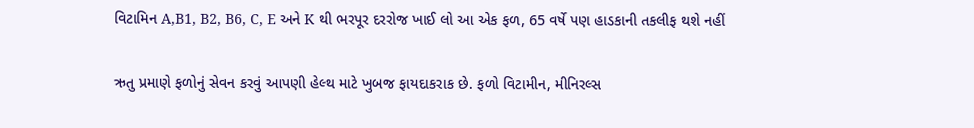વિટામિન A,B1, B2, B6, C, E અને K થી ભરપૂર દરરોજ ખાઈ લો આ એક ફળ, 65 વર્ષે પણ હાડકાની તકલીફ થશે નહીં

ઋતુ પ્રમાણે ફળોનું સેવન કરવું આપણી હેલ્થ માટે ખુબજ ફાયદાકરાક છે. ફળો વિટામીન, મીનિરલ્સ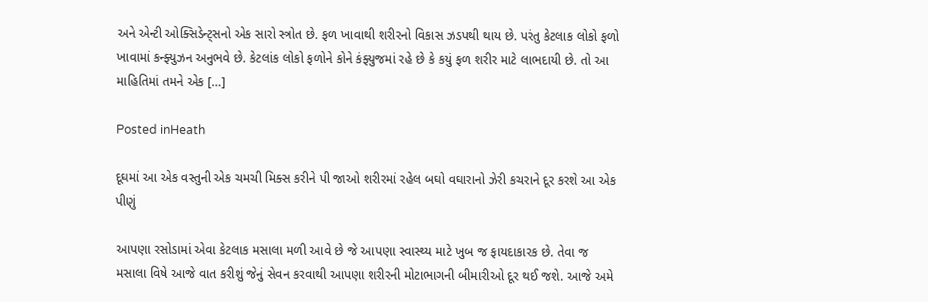અને એન્ટી ઓક્સિડેન્ટ્સનો એક સારો સ્ત્રોત છે. ફળ ખાવાથી શરીરનો વિકાસ ઝડપથી થાય છે. પરંતુ કેટલાક લોકો ફળો ખાવામાં કન્ફ્યુઝન અનુભવે છે. કેટલાંક લોકો ફળોને કોને કંફ્યુજમાં રહે છે કે કયું ફળ શરીર માટે લાભદાયી છે. તો આ માહિતિમાં તમને એક […]

Posted inHeath

દૂઘમાં આ એક વસ્તુની એક ચમચી મિક્સ કરીને પી જાઓ શરીરમાં રહેલ બઘો વઘારાનો ઝેરી કચરાને દૂર કરશે આ એક પીણું

આપણા રસોડામાં એવા કેટલાક મસાલા મળી આવે છે જે આપણા સ્વાસ્થ્ય માટે ખુબ જ ફાયદાકારક છે. તેવા જ મસાલા વિષે આજે વાત કરીશું જેનું સેવન કરવાથી આપણા શરીરની મોટાભાગની બીમારીઓ દૂર થઈ જશે. આજે અમે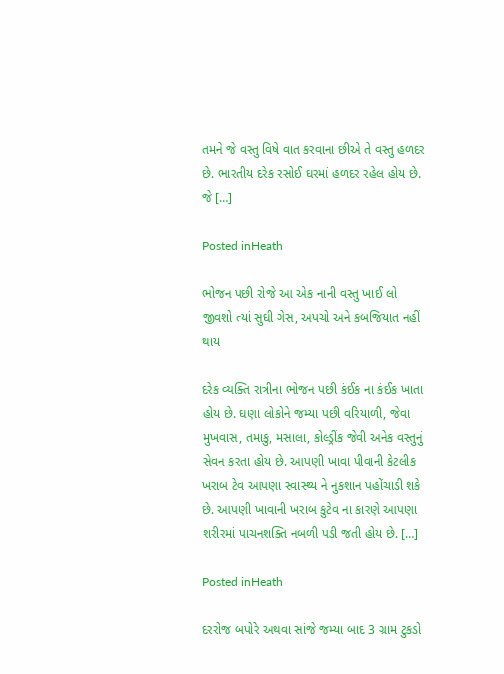તમને જે વસ્તુ વિષે વાત કરવાના છીએ તે વસ્તુ હળદર છે. ભારતીય દરેક રસોઈ ઘરમાં હળદર રહેલ હોય છે. જે […]

Posted inHeath

ભોજન પછી રોજે આ એક નાની વસ્તુ ખાઈ લો જીવશો ત્યાં સુઘી ગેસ, અપચો અને કબજિયાત નહીં થાય

દરેક વ્યક્તિ રાત્રીના ભોજન પછી કંઈક ના કંઈક ખાતા હોય છે. ઘણા લોકોને જમ્યા પછી વરિયાળી, જેવા મુખવાસ, તમાકુ, મસાલા, કોલ્ડ્રીંક જેવી અનેક વસ્તુનું સેવન કરતા હોય છે. આપણી ખાવા પીવાની કેટલીક ખરાબ ટેવ આપણા સ્વાસ્થ્ય ને નુકશાન પહોંચાડી શકે છે. આપણી ખાવાની ખરાબ કુટેવ ના કારણે આપણા શરીરમાં પાચનશક્તિ નબળી પડી જતી હોય છે. […]

Posted inHeath

દરરોજ બપોરે અથવા સાંજે જમ્યા બાદ 3 ગ્રામ ટુકડો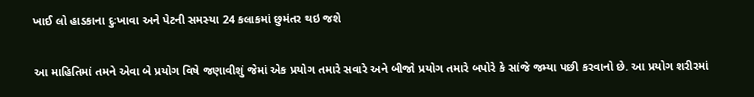ખાઈ લો હાડકાના દુઃખાવા અને પેટની સમસ્યા 24 કલાકમાં છુમંતર થઇ જશે

આ માહિતિમાં તમને એવા બે પ્રયોગ વિષે જણાવીશું જેમાં એક પ્રયોગ તમારે સવારે અને બીજો પ્રયોગ તમારે બપોરે કે સાંજે જમ્યા પછી કરવાનો છે. આ પ્રયોગ શરીરમાં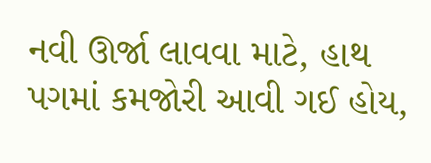નવી ઊર્જા લાવવા માટે, હાથ પગમાં કમજોરી આવી ગઈ હોય,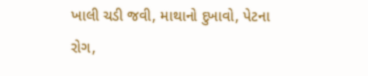ખાલી ચડી જવી, માથાનો દુખાવો, પેટના રોગ,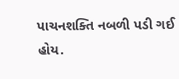પાચનશક્તિ નબળી પડી ગઈ હોય.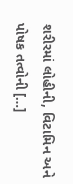શરીરમાં લોહીની, વિટામિન અને પોષક તત્વોની […]